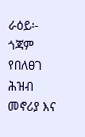ራዕይ፡-
ጎጃም የበለፀገ ሕዝብ መኖሪያ እና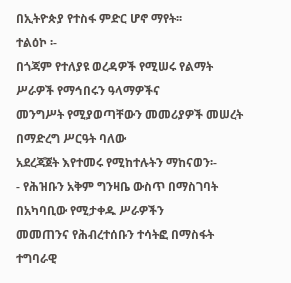በኢትዮጵያ የተስፋ ምድር ሆኖ ማየት፡፡
ተልዕኮ ፡-
በጎጃም የተለያዩ ወረዳዎች የሚሠሩ የልማት ሥራዎች የማኅበሩን ዓላማዎችና
መንግሥት የሚያወጣቸውን መመሪያዎች መሠረት በማድረግ ሥርዓት ባለው
አደረጃጀት እየተመሩ የሚከተሉትን ማከናወን፡-
- የሕዝቡን አቅም ግንዛቤ ውስጥ በማስገባት በአካባቢው የሚታቀዱ ሥራዎችን
መመጠንና የሕብረተሰቡን ተሳትፎ በማስፋት ተግባራዊ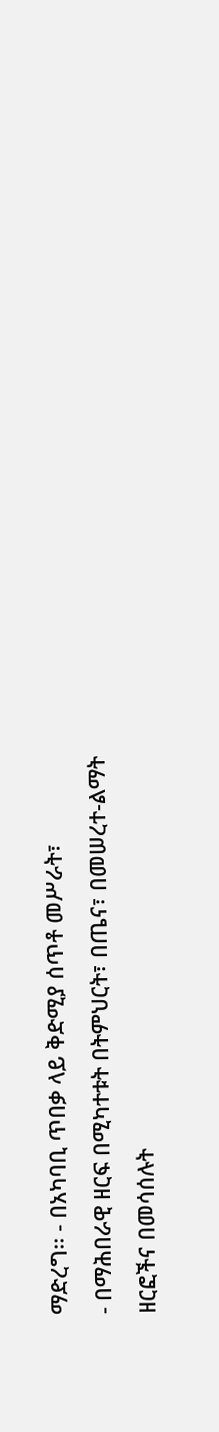ማድረግ፡፡ - በአካባቢ ጥበቃ ላይ ቅድሚያ ሰጥቶ መሥራት፣
- በማሕበራዊ ዘርፍ በሚካተቱት በትምህርት፣ በጤና፣ በመሠረተ-ልማት
ዘርፎችና በመሳሰሉት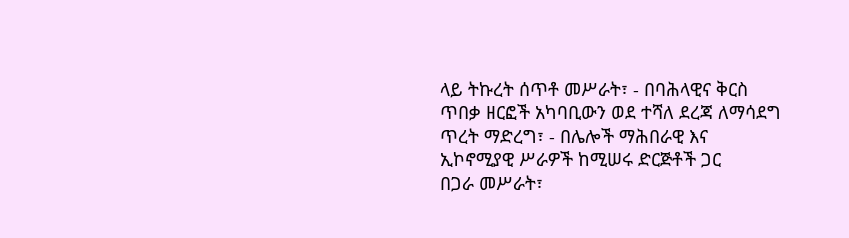ላይ ትኩረት ሰጥቶ መሥራት፣ - በባሕላዊና ቅርስ ጥበቃ ዘርፎች አካባቢውን ወደ ተሻለ ደረጃ ለማሳደግ
ጥረት ማድረግ፣ - በሌሎች ማሕበራዊ እና ኢኮኖሚያዊ ሥራዎች ከሚሠሩ ድርጅቶች ጋር
በጋራ መሥራት፣